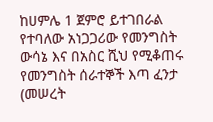ከሀምሌ 1 ጀምሮ ይተገበራል የተባለው አነጋጋሪው የመንግስት ውሳኔ እና በአስር ሺህ የሚቆጠሩ የመንግስት ሰራተኞች እጣ ፈንታ
(መሠረት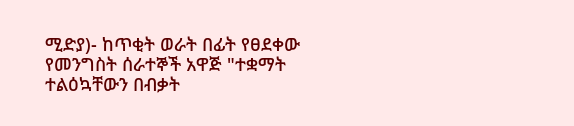ሚድያ)- ከጥቂት ወራት በፊት የፀደቀው የመንግስት ሰራተኞች አዋጅ "ተቋማት ተልዕኳቸውን በብቃት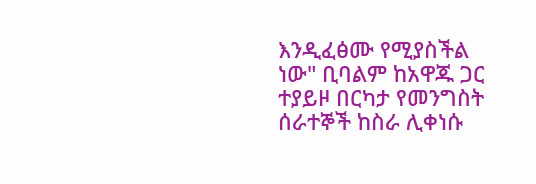እንዲፈፅሙ የሚያስችል ነው" ቢባልም ከአዋጁ ጋር ተያይዞ በርካታ የመንግስት ሰራተኞች ከስራ ሊቀነሱ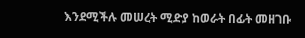እንደሚችሉ መሠረት ሚድያ ከወራት በፊት መዘገቡ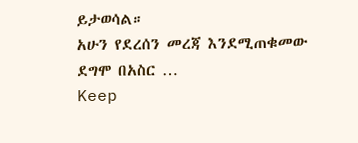ይታወሳል።
አሁን የደረሰን መረጃ እንደሚጠቁመው ደግሞ በአስር …
Keep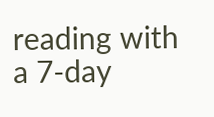reading with a 7-day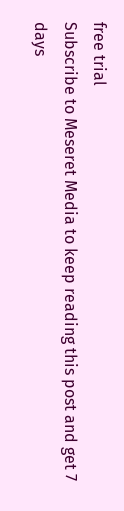free trial
Subscribe to Meseret Media to keep reading this post and get 7 days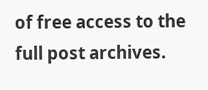of free access to the full post archives.